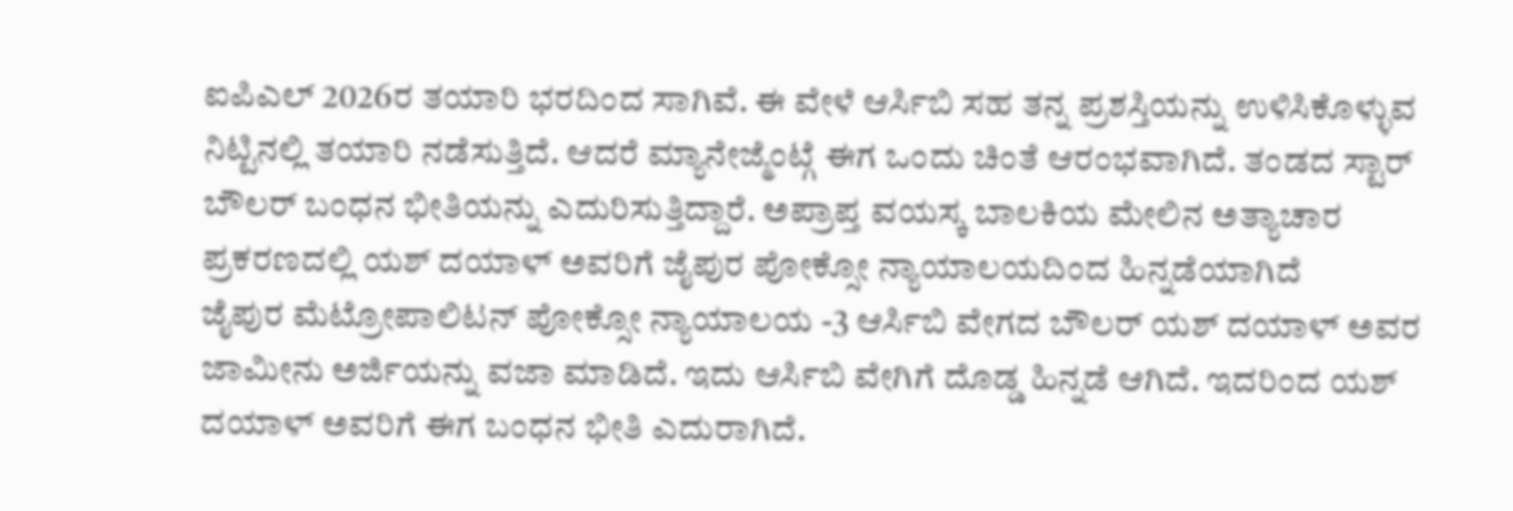ಐಪಿಎಲ್ 2026ರ ತಯಾರಿ ಭರದಿಂದ ಸಾಗಿವೆ. ಈ ವೇಳೆ ಆರ್ಸಿಬಿ ಸಹ ತನ್ನ ಪ್ರಶಸ್ತಿಯನ್ನು ಉಳಿಸಿಕೊಳ್ಳುವ ನಿಟ್ಟಿನಲ್ಲಿ ತಯಾರಿ ನಡೆಸುತ್ತಿದೆ. ಆದರೆ ಮ್ಯಾನೇಜ್ಮೆಂಟ್ಗೆ ಈಗ ಒಂದು ಚಿಂತೆ ಆರಂಭವಾಗಿದೆ. ತಂಡದ ಸ್ಟಾರ್ ಬೌಲರ್ ಬಂಧನ ಭೀತಿಯನ್ನು ಎದುರಿಸುತ್ತಿದ್ದಾರೆ. ಅಪ್ರಾಪ್ತ ವಯಸ್ಕ ಬಾಲಕಿಯ ಮೇಲಿನ ಅತ್ಯಾಚಾರ ಪ್ರಕರಣದಲ್ಲಿ ಯಶ್ ದಯಾಳ್ ಅವರಿಗೆ ಜೈಪುರ ಪೋಕ್ಸೋ ನ್ಯಾಯಾಲಯದಿಂದ ಹಿನ್ನಡೆಯಾಗಿದೆ
ಜೈಪುರ ಮೆಟ್ರೋಪಾಲಿಟನ್ ಪೋಕ್ಸೋ ನ್ಯಾಯಾಲಯ -3 ಆರ್ಸಿಬಿ ವೇಗದ ಬೌಲರ್ ಯಶ್ ದಯಾಳ್ ಅವರ ಜಾಮೀನು ಅರ್ಜಿಯನ್ನು ವಜಾ ಮಾಡಿದೆ. ಇದು ಆರ್ಸಿಬಿ ವೇಗಿಗೆ ದೊಡ್ಡ ಹಿನ್ನಡೆ ಆಗಿದೆ. ಇದರಿಂದ ಯಶ್ ದಯಾಳ್ ಅವರಿಗೆ ಈಗ ಬಂಧನ ಭೀತಿ ಎದುರಾಗಿದೆ.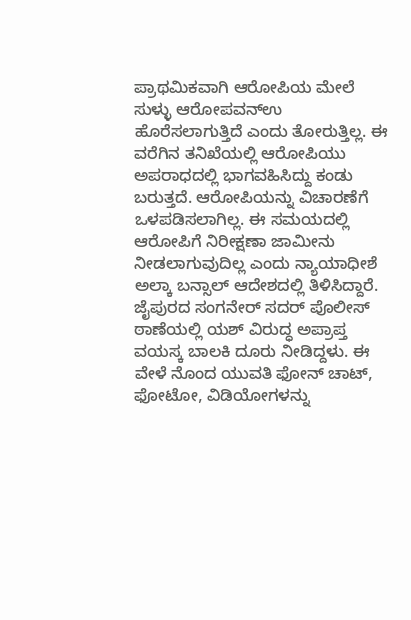ಪ್ರಾಥಮಿಕವಾಗಿ ಆರೋಪಿಯ ಮೇಲೆ ಸುಳ್ಳು ಆರೋಪವನ್ಉ ಹೊರೆಸಲಾಗುತ್ತಿದೆ ಎಂದು ತೋರುತ್ತಿಲ್ಲ. ಈ ವರೆಗಿನ ತನಿಖೆಯಲ್ಲಿ ಆರೋಪಿಯು ಅಪರಾಧದಲ್ಲಿ ಭಾಗವಹಿಸಿದ್ದು ಕಂಡು ಬರುತ್ತದೆ. ಆರೋಪಿಯನ್ನು ವಿಚಾರಣೆಗೆ ಒಳಪಡಿಸಲಾಗಿಲ್ಲ. ಈ ಸಮಯದಲ್ಲಿ ಆರೋಪಿಗೆ ನಿರೀಕ್ಷಣಾ ಜಾಮೀನು ನೀಡಲಾಗುವುದಿಲ್ಲ ಎಂದು ನ್ಯಾಯಾಧೀಶೆ ಅಲ್ಕಾ ಬನ್ಸಾಲ್ ಆದೇಶದಲ್ಲಿ ತಿಳಿಸಿದ್ದಾರೆ.
ಜೈಪುರದ ಸಂಗನೇರ್ ಸದರ್ ಪೊಲೀಸ್ ಠಾಣೆಯಲ್ಲಿ ಯಶ್ ವಿರುದ್ಧ ಅಪ್ರಾಪ್ತ ವಯಸ್ಕ ಬಾಲಕಿ ದೂರು ನೀಡಿದ್ದಳು. ಈ ವೇಳೆ ನೊಂದ ಯುವತಿ ಫೋನ್ ಚಾಟ್, ಫೋಟೋ, ವಿಡಿಯೋಗಳನ್ನು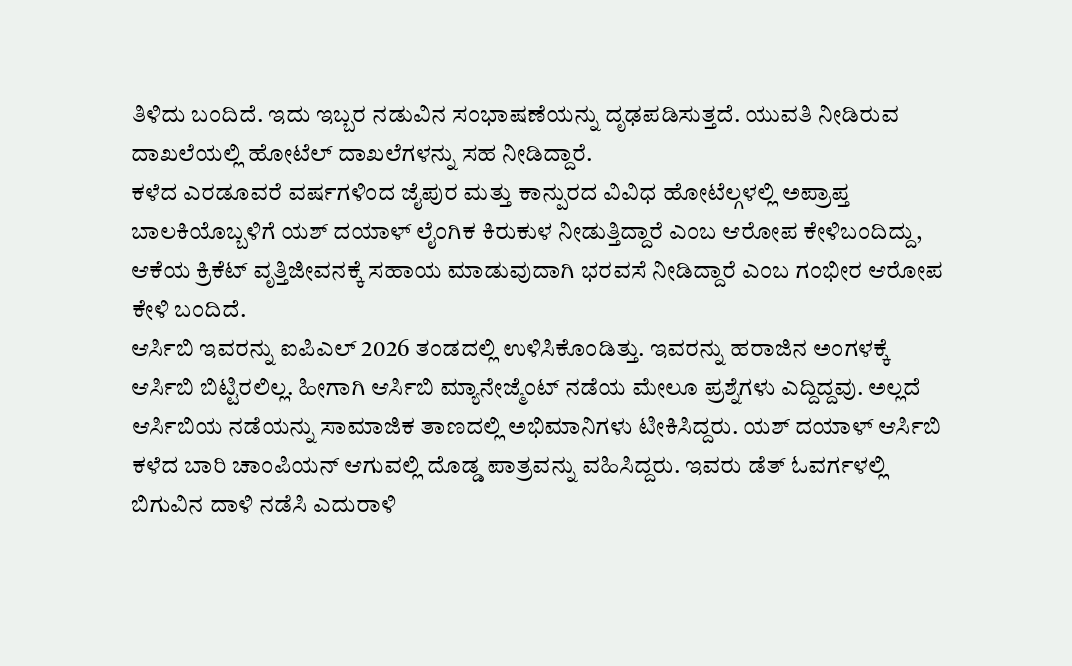ತಿಳಿದು ಬಂದಿದೆ. ಇದು ಇಬ್ಬರ ನಡುವಿನ ಸಂಭಾಷಣೆಯನ್ನು ದೃಢಪಡಿಸುತ್ತದೆ. ಯುವತಿ ನೀಡಿರುವ ದಾಖಲೆಯಲ್ಲಿ ಹೋಟೆಲ್ ದಾಖಲೆಗಳನ್ನು ಸಹ ನೀಡಿದ್ದಾರೆ.
ಕಳೆದ ಎರಡೂವರೆ ವರ್ಷಗಳಿಂದ ಜೈಪುರ ಮತ್ತು ಕಾನ್ಪುರದ ವಿವಿಧ ಹೋಟೆಲ್ಗಳಲ್ಲಿ ಅಪ್ರಾಪ್ತ ಬಾಲಕಿಯೊಬ್ಬಳಿಗೆ ಯಶ್ ದಯಾಳ್ ಲೈಂಗಿಕ ಕಿರುಕುಳ ನೀಡುತ್ತಿದ್ದಾರೆ ಎಂಬ ಆರೋಪ ಕೇಳಿಬಂದಿದ್ದು, ಆಕೆಯ ಕ್ರಿಕೆಟ್ ವೃತ್ತಿಜೀವನಕ್ಕೆ ಸಹಾಯ ಮಾಡುವುದಾಗಿ ಭರವಸೆ ನೀಡಿದ್ದಾರೆ ಎಂಬ ಗಂಭೀರ ಆರೋಪ ಕೇಳಿ ಬಂದಿದೆ.
ಆರ್ಸಿಬಿ ಇವರನ್ನು ಐಪಿಎಲ್ 2026 ತಂಡದಲ್ಲಿ ಉಳಿಸಿಕೊಂಡಿತ್ತು. ಇವರನ್ನು ಹರಾಜಿನ ಅಂಗಳಕ್ಕೆ ಆರ್ಸಿಬಿ ಬಿಟ್ಟಿರಲಿಲ್ಲ. ಹೀಗಾಗಿ ಆರ್ಸಿಬಿ ಮ್ಯಾನೇಜ್ಮೆಂಟ್ ನಡೆಯ ಮೇಲೂ ಪ್ರಶ್ನೆಗಳು ಎದ್ದಿದ್ದವು. ಅಲ್ಲದೆ ಆರ್ಸಿಬಿಯ ನಡೆಯನ್ನು ಸಾಮಾಜಿಕ ತಾಣದಲ್ಲಿ ಅಭಿಮಾನಿಗಳು ಟೀಕಿಸಿದ್ದರು. ಯಶ್ ದಯಾಳ್ ಆರ್ಸಿಬಿ ಕಳೆದ ಬಾರಿ ಚಾಂಪಿಯನ್ ಆಗುವಲ್ಲಿ ದೊಡ್ಡ ಪಾತ್ರವನ್ನು ವಹಿಸಿದ್ದರು. ಇವರು ಡೆತ್ ಓವರ್ಗಳಲ್ಲಿ ಬಿಗುವಿನ ದಾಳಿ ನಡೆಸಿ ಎದುರಾಳಿ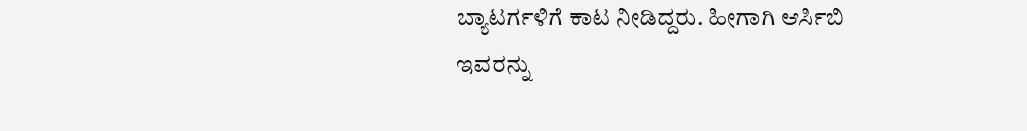ಬ್ಯಾಟರ್ಗಳಿಗೆ ಕಾಟ ನೀಡಿದ್ದರು. ಹೀಗಾಗಿ ಆರ್ಸಿಬಿ ಇವರನ್ನು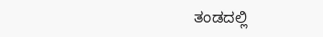ತಂಡದಲ್ಲಿ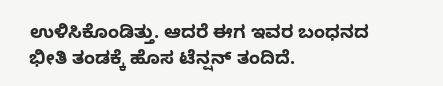ಉಳಿಸಿಕೊಂಡಿತ್ತು. ಆದರೆ ಈಗ ಇವರ ಬಂಧನದ ಭೀತಿ ತಂಡಕ್ಕೆ ಹೊಸ ಟೆನ್ಷನ್ ತಂದಿದೆ.